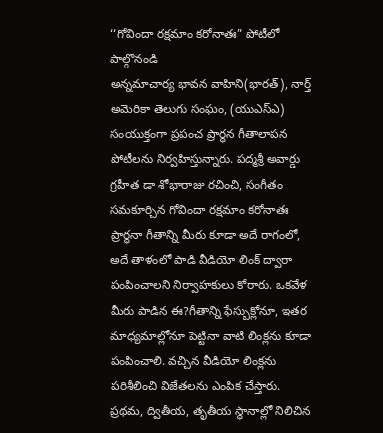‘‘గోవిందా రక్షమాం కరోనాతః” పోటీలో పాల్గొనండి
అన్నమాచార్య భావన వాహిని(భారత్), నార్త్ అమెరికా తెలుగు సంఘం, (యుఎస్ఎ) సంయుక్తంగా ప్రపంచ ప్రార్థన గీతాలాపన పోటీలను నిర్వహిస్తున్నారు. పద్మశ్రీ అవార్డు గ్రహీత డా శోభారాజు రచించి, సంగీతం సమకూర్చిన గోవిందా రక్షమాం కరోనాతః ప్రార్థనా గీతాన్ని మీరు కూడా అదే రాగంలో, అదే తాళంలో పాడి వీడియో లింక్ ద్వారా పంపించాలని నిర్వాహకులు కోరారు. ఒకవేళ మీరు పాడిన ఈ?గీతాన్ని ఫేస్బుక్లోనూ, ఇతర మాధ్యమాల్లోనూ పెట్టినా వాటి లింక్లను కూడా పంపించాలి. వచ్చిన వీడియో లింక్లను పరిశీలించి విజేతలను ఎంపిక చేస్తారు.
ప్రథమ, ద్వితీయ, తృతీయ స్థానాల్లో నిలిచిన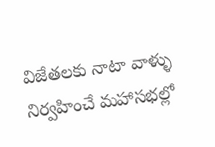విజేతలకు నాటా వాళ్ళు నిర్వహించే మహాసభల్లో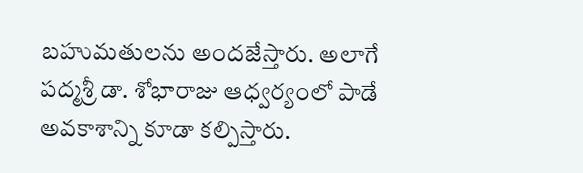బహుమతులను అందజేస్తారు. అలాగే పద్మశ్రీ డా. శోభారాజు ఆధ్వర్యంలో పాడే అవకాశాన్ని కూడా కల్పిస్తారు.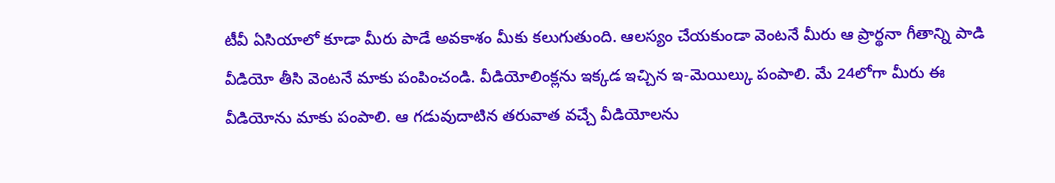టీవీ ఏసియాలో కూడా మీరు పాడే అవకాశం మీకు కలుగుతుంది. ఆలస్యం చేయకుండా వెంటనే మీరు ఆ ప్రార్థనా గీతాన్ని పాడి వీడియో తీసి వెంటనే మాకు పంపించండి. వీడియోలింక్లను ఇక్కడ ఇచ్చిన ఇ-మెయిల్కు పంపాలి. మే 24లోగా మీరు ఈ వీడియోను మాకు పంపాలి. ఆ గడువుదాటిన తరువాత వచ్చే వీడియోలను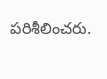పరిశీలించరు.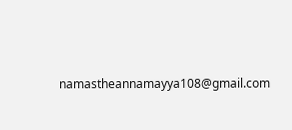namastheannamayya108@gmail.com